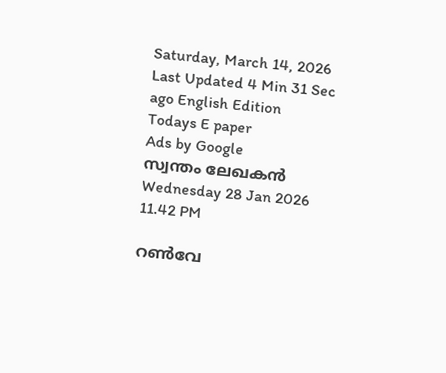Saturday, March 14, 2026 Last Updated 4 Min 31 Sec ago English Edition
Todays E paper
Ads by Google
സ്വന്തം ലേഖകന്‍
Wednesday 28 Jan 2026 11.42 PM

റണ്‍വേ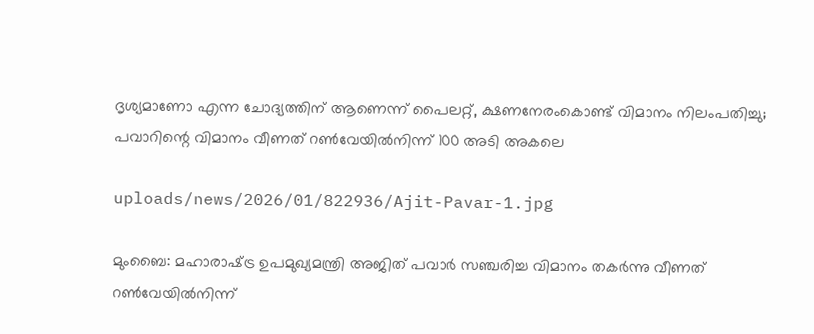ദൃശ്യമാണോ എന്ന ചോദ്യത്തിന്‌ ആണെന്ന് പൈലറ്റ്‌, ക്ഷണനേരംകൊണ്ട്‌ വിമാനം നിലംപതിച്ചു; പവാറിന്റെ വിമാനം വീണത്‌ റണ്‍വേയില്‍നിന്ന്‌ 100 അടി അകലെ

uploads/news/2026/01/822936/Ajit-Pavar-1.jpg

മുംബൈ: മഹാരാഷ്‌ട്ര ഉപമുഖ്യമന്ത്രി അജിത്‌ പവാര്‍ സഞ്ചരിച്ച വിമാനം തകര്‍ന്നു വീണത്‌ റണ്‍വേയില്‍നിന്ന്‌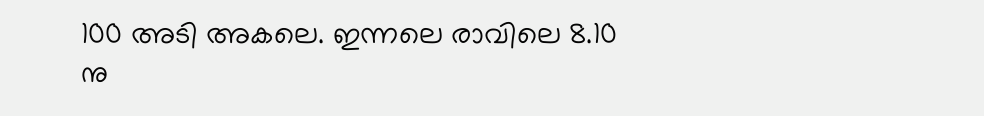100 അടി അകലെ. ഇന്നലെ രാവിലെ 8.10 നു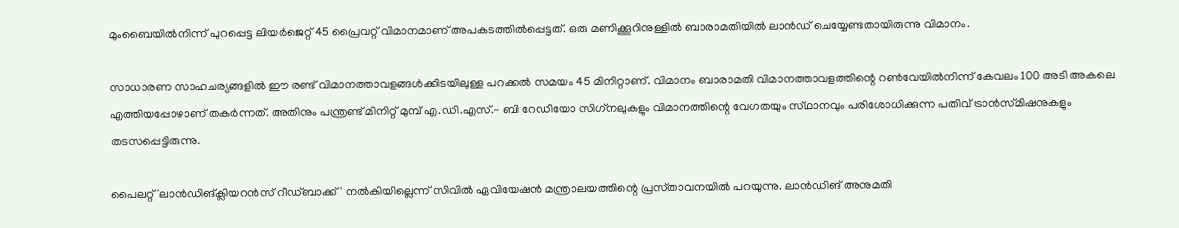മുംബൈയില്‍നിന്ന്‌ പുറപ്പെട്ട ലിയര്‍ജെറ്റ്‌ 45 പ്രൈവറ്റ്‌ വിമാനമാണ്‌ അപകടത്തില്‍പ്പെട്ടത്‌. ഒരു മണിക്കൂറിനുള്ളില്‍ ബാരാമതിയില്‍ ലാന്‍ഡ്‌ ചെയ്യേണ്ടതായിരുന്നു വിമാനം.

സാധാരണ സാഹചര്യങ്ങളില്‍ ഈ രണ്ട്‌ വിമാനത്താവളങ്ങള്‍ക്കിടയിലുള്ള പറക്കല്‍ സമയം 45 മിനിറ്റാണ്‌. വിമാനം ബാരാമതി വിമാനത്താവളത്തിന്റെ റണ്‍വേയില്‍നിന്ന്‌ കേവലം 100 അടി അകലെ എത്തിയപ്പോഴാണ്‌ തകര്‍ന്നത്‌. അതിനും പന്ത്രണ്ട്‌ മിനിറ്റ്‌ മുമ്പ്‌ എ.ഡി.എസ്‌.- ബി റേഡിയോ സിഗ്‌നലുകളും വിമാനത്തിന്റെ വേഗതയും സ്‌ഥാനവും പരിശോധിക്കുന്ന പതിവ്‌ ട്രാന്‍സ്‌മിഷനുകളും തടസപ്പെട്ടിരുന്നു.

പൈലറ്റ്‌ 'ലാന്‍ഡിങ്‌ക്ലിയറന്‍സ്‌ റീഡ്‌ബാക്ക്‌' നല്‍കിയില്ലെന്ന്‌ സിവില്‍ ഏവിയേഷന്‍ മന്ത്രാലയത്തിന്റെ പ്രസ്‌താവനയില്‍ പറയുന്നു. ലാന്‍ഡിങ്‌ അനുമതി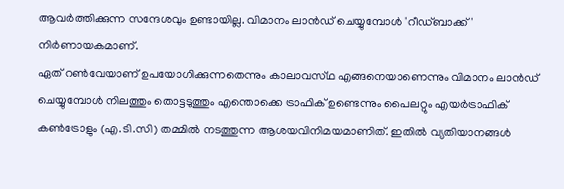ആവര്‍ത്തിക്കുന്ന സന്ദേശവും ഉണ്ടായില്ല. വിമാനം ലാന്‍ഡ്‌ ചെയ്യുമ്പോള്‍ 'റീഡ്‌ബാക്ക്‌' നിര്‍ണായകമാണ്‌.
ഏത്‌ റണ്‍വേയാണ്‌ ഉപയോഗിക്കുന്നതെന്നും കാലാവസ്‌ഥ എങ്ങനെയാണെന്നും വിമാനം ലാന്‍ഡ്‌ ചെയ്യുമ്പോള്‍ നിലത്തും തൊട്ടടുത്തും എന്തൊക്കെ ട്രാഫിക്‌ ഉണ്ടെന്നും പൈലറ്റും എയര്‍ട്രാഫിക്‌ കണ്‍ട്രോളും (എ.ടി.സി) തമ്മില്‍ നടത്തുന്ന ആശയവിനിമയമാണിത്‌. ഇതില്‍ വ്യതിയാനങ്ങള്‍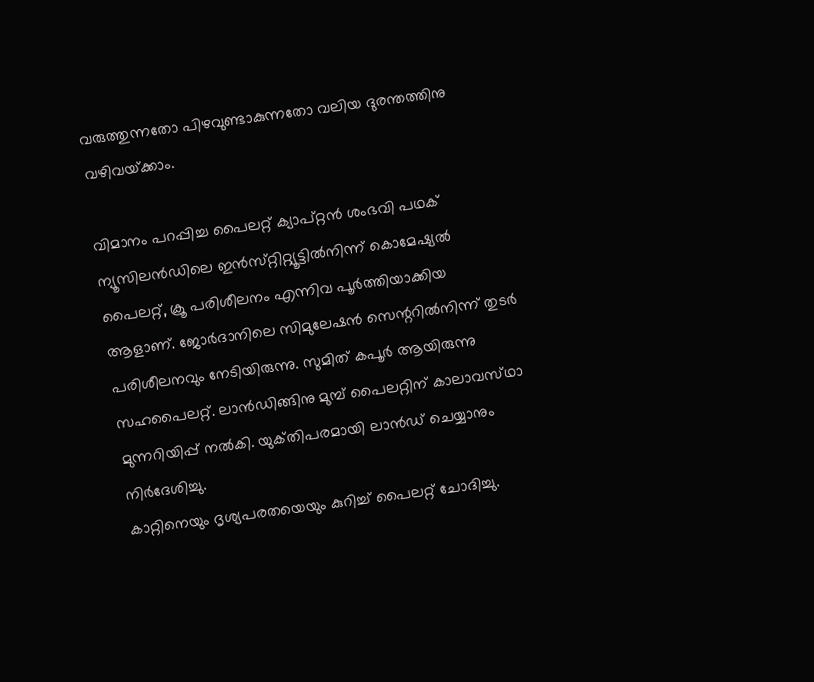വരുത്തുന്നതോ പിഴവുണ്ടാകുന്നതോ വലിയ ദുരന്തത്തിനു വഴിവയ്‌ക്കാം.

വിമാനം പറപ്പിച്ച പൈലറ്റ്‌ ക്യാപ്‌റ്റന്‍ ശംഭവി പഥക്‌ ന്യൂസിലന്‍ഡിലെ ഇന്‍സ്‌റ്റിറ്റ്യൂട്ടില്‍നിന്ന്‌ കൊമേഷ്യല്‍ പൈലറ്റ്‌, ക്രൂ പരിശീലനം എന്നിവ പൂര്‍ത്തിയാക്കിയ ആളാണ്‌. ജോര്‍ദാനിലെ സിമുലേഷന്‍ സെന്ററില്‍നിന്ന്‌ തുടര്‍ പരിശീലനവും നേടിയിരുന്നു. സുമിത്‌ കപൂര്‍ ആയിരുന്നു സഹപൈലറ്റ്‌. ലാന്‍ഡിങ്ങിനു മുമ്പ്‌ പൈലറ്റിന്‌ കാലാവസ്‌ഥാ മുന്നറിയിപ്പ്‌ നല്‍കി. യുക്‌തിപരമായി ലാന്‍ഡ്‌ ചെയ്യാനും നിര്‍ദേശിച്ചു.
കാറ്റിനെയും ദൃശ്യപരതയെയും കുറിച്ച്‌ പൈലറ്റ്‌ ചോദിച്ചു.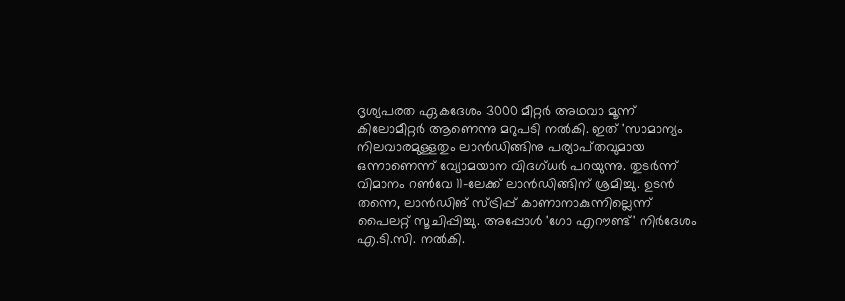ദൃശ്യപരത ഏകദേശം 3000 മീറ്റര്‍ അഥവാ മൂന്ന്‌ കിലോമീറ്റര്‍ ആണെന്നു മറുപടി നല്‍കി. ഇത്‌ 'സാമാന്യം നിലവാരമുള്ളതും ലാന്‍ഡിങ്ങിനു പര്യാപ്‌തവുമായ ഒന്നാണെന്ന്‌ വ്യോമയാന വിദഗ്‌ധര്‍ പറയുന്നു. തുടര്‍ന്ന്‌ വിമാനം റണ്‍വേ 11-ലേക്ക്‌ ലാന്‍ഡിങ്ങിന്‌ ശ്രമിച്ചു. ഉടന്‍ തന്നെ, ലാന്‍ഡിങ്‌ സ്‌ട്രിപ്പ്‌ കാണാനാകുന്നില്ലെന്ന്‌ പൈലറ്റ്‌ സൂചിപ്പിച്ചു. അപ്പോള്‍ 'ഗോ എറൗണ്ട്‌' നിര്‍ദേശം എ.ടി.സി. നല്‍കി.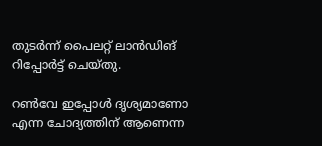തുടര്‍ന്ന്‌ പൈലറ്റ്‌ ലാന്‍ഡിങ്‌ റിപ്പോര്‍ട്ട്‌ ചെയ്‌തു.

റണ്‍വേ ഇപ്പോള്‍ ദൃശ്യമാണോ എന്ന ചോദ്യത്തിന്‌ ആണെന്ന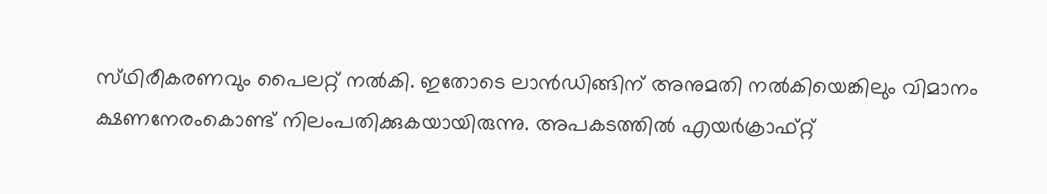സ്‌ഥിരീകരണവും പൈലറ്റ്‌ നല്‍കി. ഇതോടെ ലാന്‍ഡിങ്ങിന്‌ അനുമതി നല്‍കിയെങ്കിലും വിമാനം ക്ഷണനേരംകൊണ്ട്‌ നിലംപതിക്കുകയായിരുന്നു. അപകടത്തില്‍ എയര്‍ക്രാഫ്‌റ്റ്‌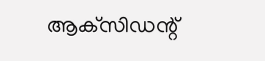ആക്‌സിഡന്റ്‌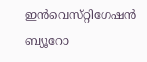ഇന്‍വെസ്‌റ്റിഗേഷന്‍ ബ്യൂറോ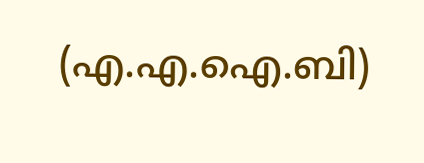(എ.എ.ഐ.ബി)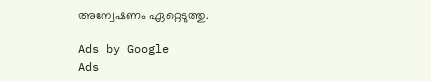അന്വേഷണം ഏറ്റെടുത്തു.

Ads by Google
Ads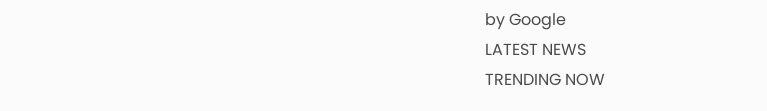by Google
LATEST NEWS
TRENDING NOW